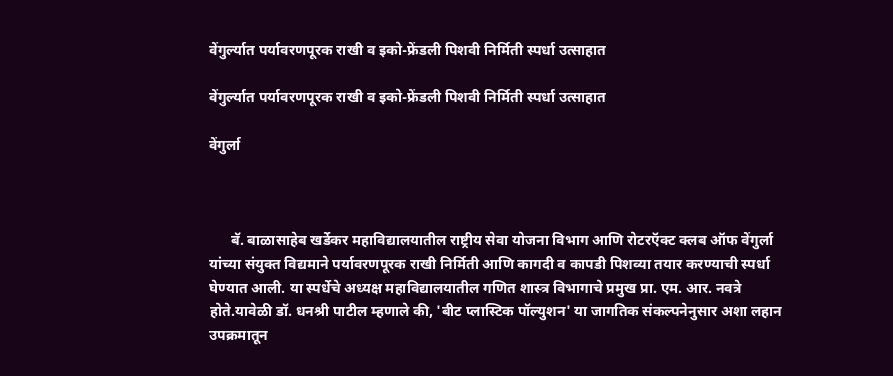वेंगुर्ल्यात पर्यावरणपूरक राखी व इको-फ्रेंडली पिशवी निर्मिती स्पर्धा उत्साहात

वेंगुर्ल्यात पर्यावरणपूरक राखी व इको-फ्रेंडली पिशवी निर्मिती स्पर्धा उत्साहात

वेंगुर्ला



      बॅ. बाळासाहेब खर्डेकर महाविद्यालयातील राष्ट्रीय सेवा योजना विभाग आणि रोटरऍक्ट क्लब ऑफ वेंगुर्ला यांच्या संयुक्त विद्यमाने पर्यावरणपूरक राखी निर्मिती आणि कागदी व कापडी पिशव्या तयार करण्याची स्पर्धा घेण्यात आली. या स्पर्धेचे अध्यक्ष महाविद्यालयातील गणित शास्त्र विभागाचे प्रमुख प्रा. एम. आर. नवत्रे होते.यावेळी डॉ. धनश्री पाटील म्हणाले की, 'बीट प्लास्टिक पॉल्युशन' या जागतिक संकल्पनेनुसार अशा लहान उपक्रमातून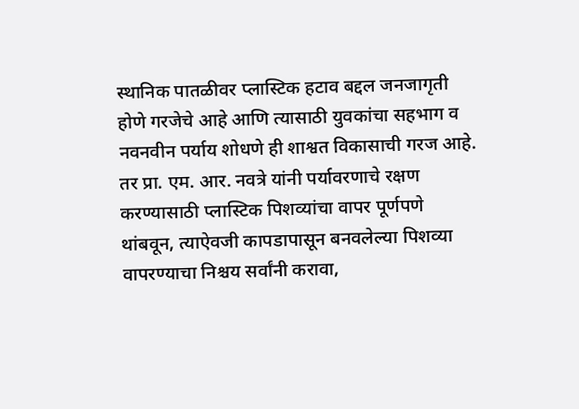स्थानिक पातळीवर प्लास्टिक हटाव बद्दल जनजागृती होणे गरजेचे आहे आणि त्यासाठी युवकांचा सहभाग व नवनवीन पर्याय शोधणे ही शाश्वत विकासाची गरज आहे. तर प्रा. एम. आर. नवत्रे यांनी पर्यावरणाचे रक्षण करण्यासाठी प्लास्टिक पिशव्यांचा वापर पूर्णपणे थांबवून, त्याऐवजी कापडापासून बनवलेल्या पिशव्या वापरण्याचा निश्चय सर्वांनी करावा,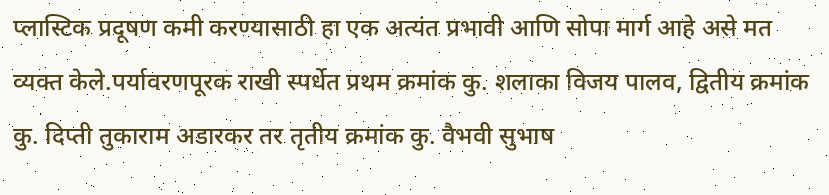प्लास्टिक प्रदूषण कमी करण्यासाठी हा एक अत्यंत प्रभावी आणि सोपा मार्ग आहे असे मत व्यक्त केले.पर्यावरणपूरक राखी स्पर्धेत प्रथम क्रमांक कु. शलाका विजय पालव, द्वितीय क्रमांक कु. दिप्ती तुकाराम अडारकर तर तृतीय क्रमांक कु. वैभवी सुभाष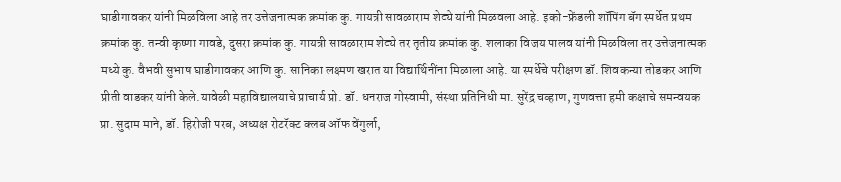घाडीगावकर यांनी मिळविला आहे तर उत्तेजनात्मक क्रमांक कु. गायत्री सावळाराम शेट्ये यांनी मिळवला आहे. इको-फ्रेंडली शॉपिंग बॅग स्पर्धेत प्रथम क्रमांक कु. तन्वी कृष्णा गावडे, दुसरा क्रमांक कु. गायत्री सावळाराम शेट्ये तर तृतीय क्रमांक कु. शलाका विजय पालव यांनी मिळविला तर उत्तेजनात्मक मध्ये कु. वैभवी सुभाष घाडीगावकर आणि कु. सानिका लक्ष्मण खरात या विद्यार्थिनींना मिळाला आहे. या स्पर्धेचे परीक्षण डॉ. शिवकन्या तोडकर आणि प्रीती वाडकर यांनी केले.यावेळी महाविद्यालयाचे प्राचार्य प्रो. डॉ. धनराज गोस्वामी, संस्था प्रतिनिधी मा. सुरेंद्र चव्हाण, गुणवत्ता हमी कक्षाचे समन्वयक प्रा. सुदाम माने, डॉ. हिरोजी परब, अध्यक्ष रोटरॅक्ट क्लब ऑफ वेंगुर्ला,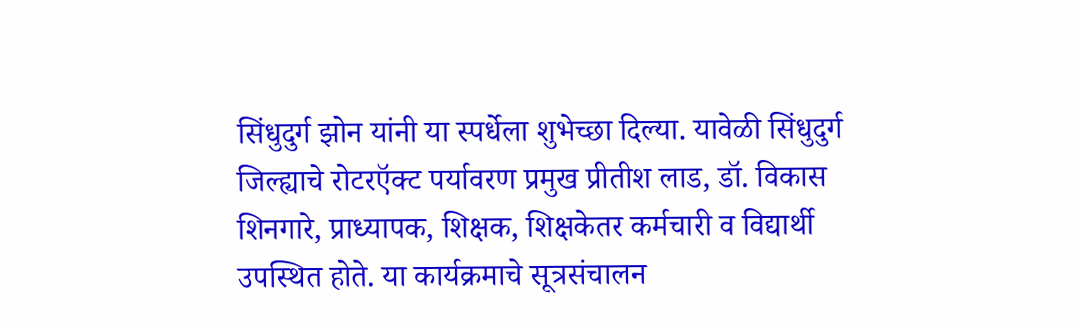सिंधुदुर्ग झोन यांनी या स्पर्धेला शुभेच्छा दिल्या. यावेळी सिंधुदुर्ग जिल्ह्याचे रोटरऍक्ट पर्यावरण प्रमुख प्रीतीश लाड, डॉ. विकास शिनगारे, प्राध्यापक, शिक्षक, शिक्षकेतर कर्मचारी व विद्यार्थी उपस्थित होते. या कार्यक्रमाचे सूत्रसंचालन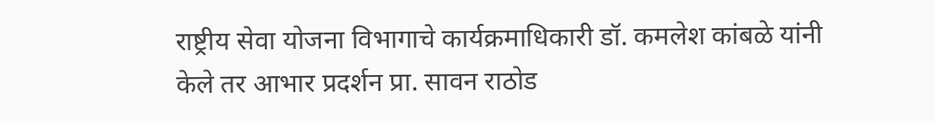राष्ट्रीय सेवा योजना विभागाचे कार्यक्रमाधिकारी डॉ. कमलेश कांबळे यांनी केले तर आभार प्रदर्शन प्रा. सावन राठोड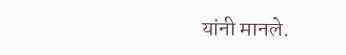यांनी मानले.